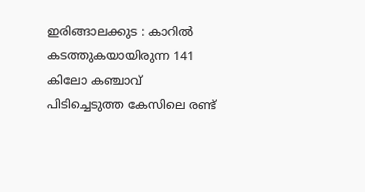ഇരിങ്ങാലക്കുട : കാറിൽ കടത്തുകയായിരുന്ന 141 കിലോ കഞ്ചാവ് പിടിച്ചെടുത്ത കേസിലെ രണ്ട്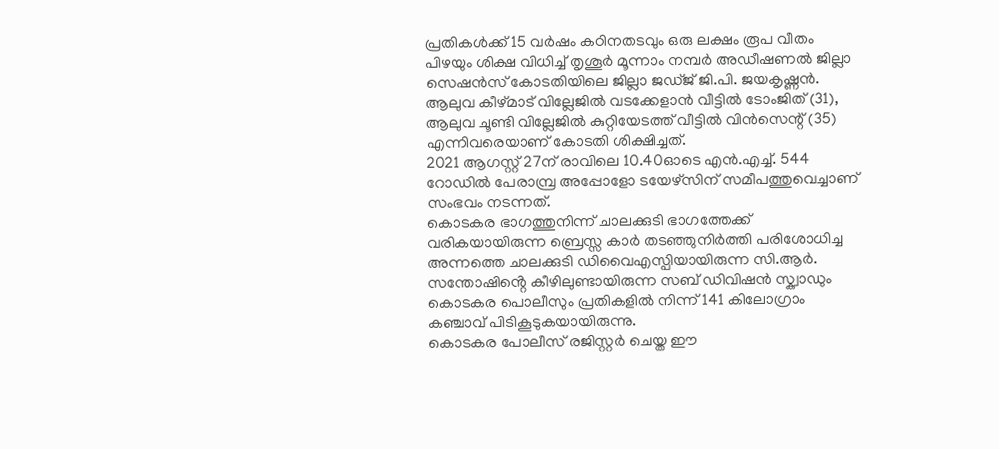പ്രതികൾക്ക് 15 വർഷം കഠിനതടവും ഒരു ലക്ഷം രൂപ വീതം പിഴയും ശിക്ഷ വിധിച്ച് തൃശൂർ മൂന്നാം നമ്പർ അഡീഷണൽ ജില്ലാ സെഷൻസ് കോടതിയിലെ ജില്ലാ ജഡ്ജ് ജി.പി. ജയകൃഷ്ണൻ.
ആലുവ കീഴ്മാട് വില്ലേജിൽ വടക്കേളാൻ വീട്ടിൽ ടോംജിത് (31), ആലുവ ചൂണ്ടി വില്ലേജിൽ കുറ്റിയേടത്ത് വീട്ടിൽ വിൻസെന്റ് (35) എന്നിവരെയാണ് കോടതി ശിക്ഷിച്ചത്.
2021 ആഗസ്റ്റ് 27ന് രാവിലെ 10.40ഓടെ എൻ.എച്ച്. 544 റോഡിൽ പേരാമ്പ്ര അപ്പോളോ ടയേഴ്സിന് സമീപത്തുവെച്ചാണ് സംഭവം നടന്നത്.
കൊടകര ഭാഗത്തുനിന്ന് ചാലക്കുടി ഭാഗത്തേക്ക് വരികയായിരുന്ന ബ്രെസ്സ കാർ തടഞ്ഞുനിർത്തി പരിശോധിച്ച അന്നത്തെ ചാലക്കുടി ഡിവൈഎസ്പിയായിരുന്ന സി.ആർ. സന്തോഷിൻ്റെ കീഴിലുണ്ടായിരുന്ന സബ് ഡിവിഷൻ സ്ക്വാഡും കൊടകര പൊലീസും പ്രതികളിൽ നിന്ന് 141 കിലോഗ്രാം കഞ്ചാവ് പിടികൂടുകയായിരുന്നു.
കൊടകര പോലീസ് രജിസ്റ്റർ ചെയ്ത ഈ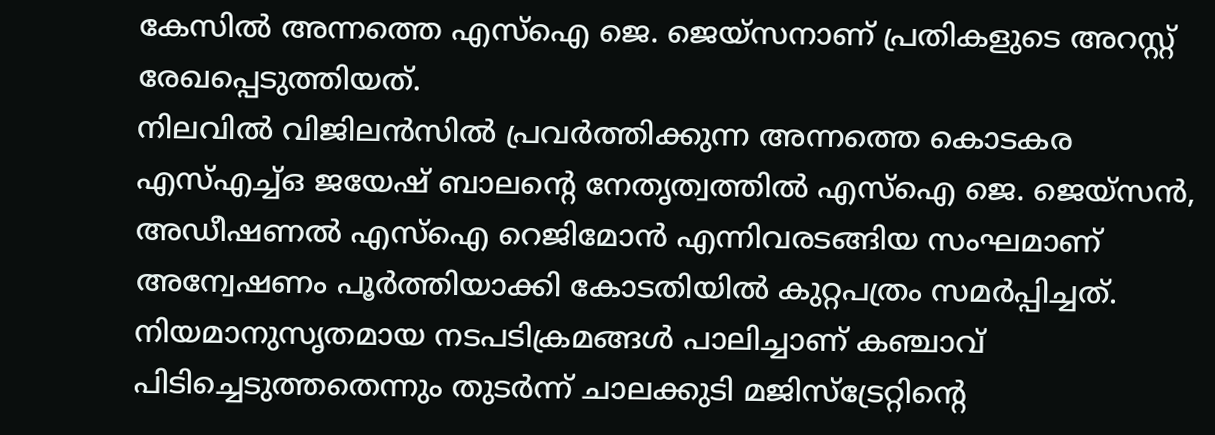കേസിൽ അന്നത്തെ എസ്ഐ ജെ. ജെയ്സനാണ് പ്രതികളുടെ അറസ്റ്റ് രേഖപ്പെടുത്തിയത്.
നിലവിൽ വിജിലൻസിൽ പ്രവർത്തിക്കുന്ന അന്നത്തെ കൊടകര എസ്എച്ച്ഒ ജയേഷ് ബാലന്റെ നേതൃത്വത്തിൽ എസ്ഐ ജെ. ജെയ്സൻ, അഡീഷണൽ എസ്ഐ റെജിമോൻ എന്നിവരടങ്ങിയ സംഘമാണ് അന്വേഷണം പൂർത്തിയാക്കി കോടതിയിൽ കുറ്റപത്രം സമർപ്പിച്ചത്.
നിയമാനുസൃതമായ നടപടിക്രമങ്ങൾ പാലിച്ചാണ് കഞ്ചാവ് പിടിച്ചെടുത്തതെന്നും തുടർന്ന് ചാലക്കുടി മജിസ്ട്രേറ്റിന്റെ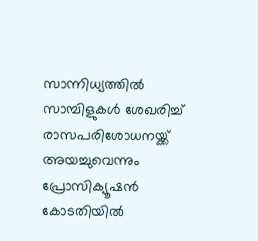സാന്നിധ്യത്തിൽ സാമ്പിളുകൾ ശേഖരിച്ച് രാസപരിശോധനയ്ക്ക് അയച്ചുവെന്നും പ്രോസിക്യൂഷൻ കോടതിയിൽ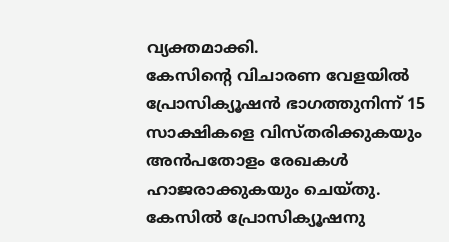വ്യക്തമാക്കി.
കേസിന്റെ വിചാരണ വേളയിൽ പ്രോസിക്യൂഷൻ ഭാഗത്തുനിന്ന് 15 സാക്ഷികളെ വിസ്തരിക്കുകയും അൻപതോളം രേഖകൾ ഹാജരാക്കുകയും ചെയ്തു.
കേസിൽ പ്രോസിക്യൂഷനു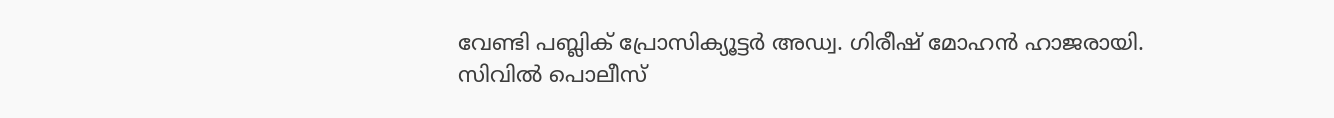വേണ്ടി പബ്ലിക് പ്രോസിക്യൂട്ടർ അഡ്വ. ഗിരീഷ് മോഹൻ ഹാജരായി.
സിവിൽ പൊലീസ്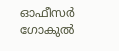ഓഫീസർ ഗോകുൽ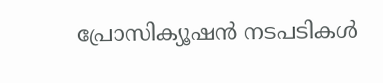പ്രോസിക്യൂഷൻ നടപടികൾ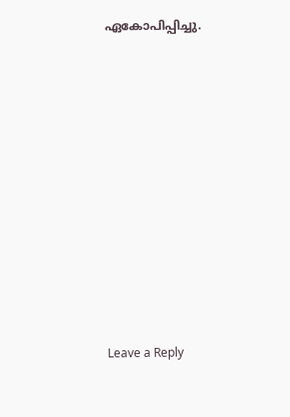ഏകോപിപ്പിച്ചു.












Leave a Reply